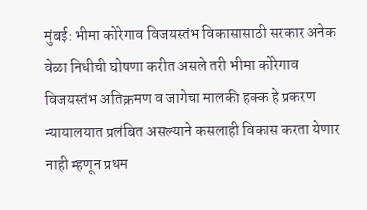मुंबई: भीमा कोरेगाव विजयस्तंभ विकासासाठी सरकार अनेक वेळा निधीची घोषणा करीत असले तरी भीमा कोरेगाव विजयस्तंभ अतिक्रमण व जागेचा मालकी हक्क हे प्रकरण न्यायालयात प्रलंबित असल्याने कसलाही विकास करता येणार नाही म्हणून प्रथम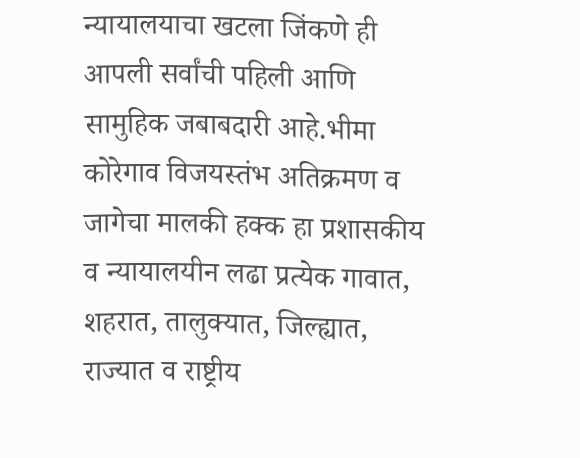न्यायालयाचा खटला जिंकणे ही आपली सर्वांची पहिली आणि सामुहिक जबाबदारी आहे.भीमा कोरेगाव विजयस्तंभ अतिक्रमण व जागेचा मालकी हक्क हा प्रशासकीय व न्यायालयीन लढा प्रत्येक गावात, शहरात, तालुक्यात, जिल्ह्यात, राज्यात व राष्ट्रीय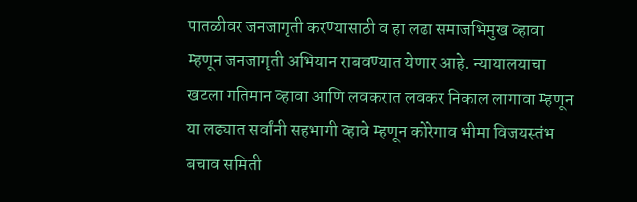पातळीवर जनजागृती करण्यासाठी व हा लढा समाजभिमुख व्हावा म्हणून जनजागृती अभियान राबवण्यात येणार आहे. न्यायालयाचा खटला गतिमान व्हावा आणि लवकरात लवकर निकाल लागावा म्हणून या लढ्यात सर्वांनी सहभागी व्हावे म्हणून कोरेगाव भीमा विजयस्तंभ बचाव समिती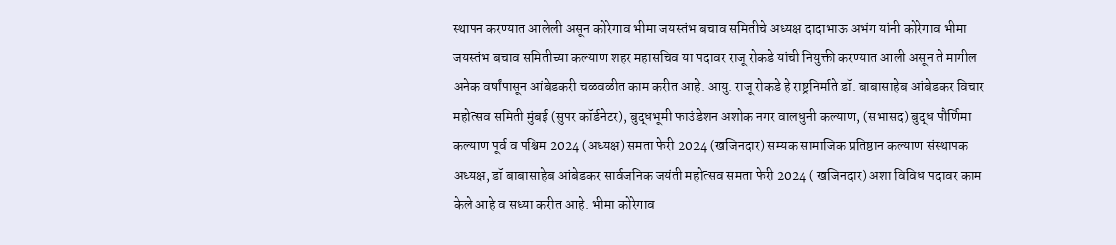स्थापन करण्यात आलेली असून कोरेगाव भीमा जयस्तंभ बचाव समितीचे अध्यक्ष दादाभाऊ अभंग यांनी कोरेगाव भीमा जयस्तंभ बचाव समितीच्या कल्याण शहर महासचिव या पदावर राजू रोकडे यांची नियुक्ती करण्यात आली असून ते मागील अनेक वर्षांपासून आंबेडकरी चळवळीत काम करीत आहे. आयु. राजू रोकडे हे राष्ट्रनिर्माते डॉ. बाबासाहेब आंबेडकर विचार महोत्सव समिती मुंबई (सुपर कॉर्डनेटर), बुद्धभूमी फाउंडेशन अशोक नगर वालधुनी कल्याण, (सभासद) बुद्ध पौर्णिमा कल्याण पूर्व व पश्चिम 2024 (अध्यक्ष) समता फेरी 2024 (खजिनदार) सम्यक सामाजिक प्रतिष्ठान कल्याण संस्थापक अध्यक्ष, डॉ बाबासाहेब आंबेडकर सार्वजनिक जयंती महोत्सव समता फेरी 2024 ( खजिनदार) अशा विविध पदावर काम केले आहे व सध्या करीत आहे. भीमा कोरेगाव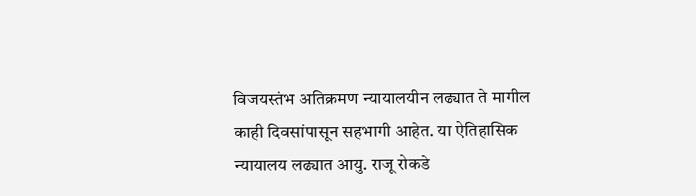विजयस्तंभ अतिक्रमण न्यायालयीन लढ्यात ते मागील काही दिवसांपासून सहभागी आहेत. या ऐतिहासिक न्यायालय लढ्यात आयु. राजू रोकडे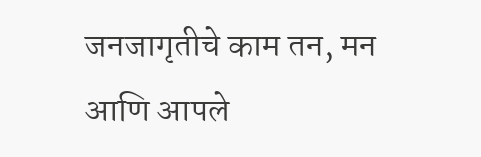जनजागृतीचे काम तन, मन आणि आपले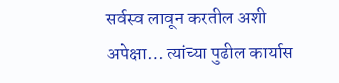सर्वस्व लावून करतील अशी अपेक्षा… त्यांच्या पुढील कार्यास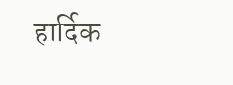हार्दिक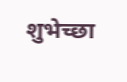शुभेच्छा